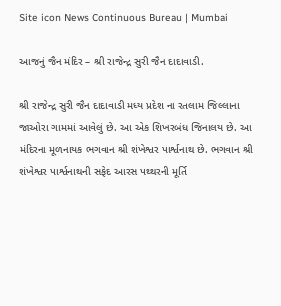Site icon News Continuous Bureau | Mumbai

આજનું જૈન મંદિર – શ્રી રાજેન્દ્ર સુરી જૈન દાદાવાડી.

શ્રી રાજેન્દ્ર સુરી જૈન દાદાવાડી મધ્ય પ્રદેશ ના રતલામ જિલ્લાના જાઓરા ગામમાં આવેલું છે. આ એક શિખરબંધ જિનાલય છે. આ મંદિરના મૂળનાયક ભગવાન શ્રી શંખેશ્વર પાર્શ્વનાથ છે. ભગવાન શ્રી શંખેશ્વર પાર્શ્વનાથની સફેદ આરસ પથ્થરની મૂર્તિ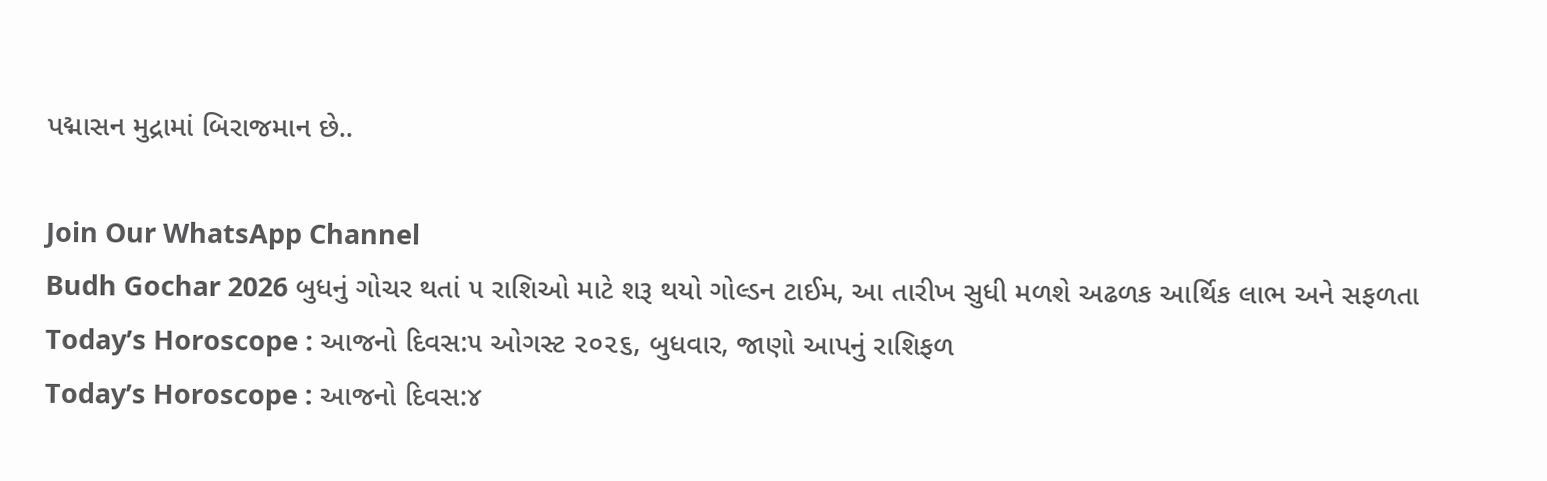પદ્માસન મુદ્રામાં બિરાજમાન છે..

Join Our WhatsApp Channel
Budh Gochar 2026 બુધનું ગોચર થતાં ૫ રાશિઓ માટે શરૂ થયો ગોલ્ડન ટાઈમ, આ તારીખ સુધી મળશે અઢળક આર્થિક લાભ અને સફળતા
Today’s Horoscope : આજનો દિવસ:૫ ઓગસ્ટ ૨૦૨૬, બુધવાર, જાણો આપનું રાશિફળ
Today’s Horoscope : આજનો દિવસ:૪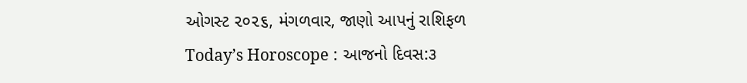ઓગસ્ટ ૨૦૨૬, મંગળવાર, જાણો આપનું રાશિફળ
Today’s Horoscope : આજનો દિવસ:૩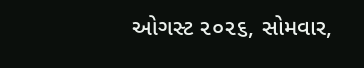ઓગસ્ટ ૨૦૨૬, સોમવાર,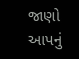જાણો આપનું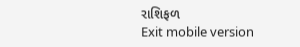રાશિફળ
Exit mobile version